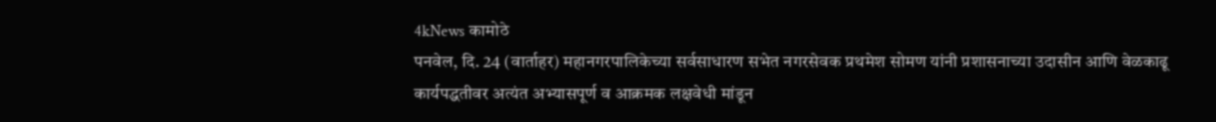4kNews कामोठे
पनवेल, दि. 24 (वार्ताहर) महानगरपालिकेच्या सर्वसाधारण सभेत नगरसेवक प्रथमेश सोमण यांनी प्रशासनाच्या उदासीन आणि वेळकाढू कार्यपद्धतीवर अत्यंत अभ्यासपूर्ण व आक्रमक लक्षवेधी मांडून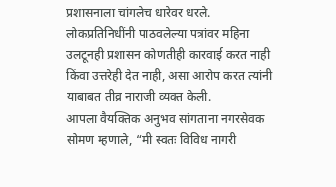प्रशासनाला चांगलेच धारेवर धरले. लोकप्रतिनिधींनी पाठवलेल्या पत्रांवर महिना उलटूनही प्रशासन कोणतीही कारवाई करत नाही किंवा उत्तरेही देत नाही, असा आरोप करत त्यांनी याबाबत तीव्र नाराजी व्यक्त केली.
आपला वैयक्तिक अनुभव सांगताना नगरसेवक सोमण म्हणाले, “मी स्वतः विविध नागरी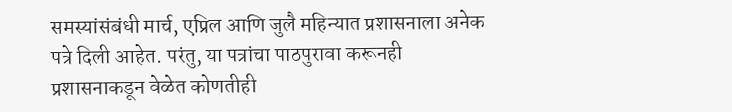समस्यांसंबंधी मार्च, एप्रिल आणि जुलै महिन्यात प्रशासनाला अनेक पत्रे दिली आहेत. परंतु, या पत्रांचा पाठपुरावा करूनही प्रशासनाकडून वेळेत कोणतीही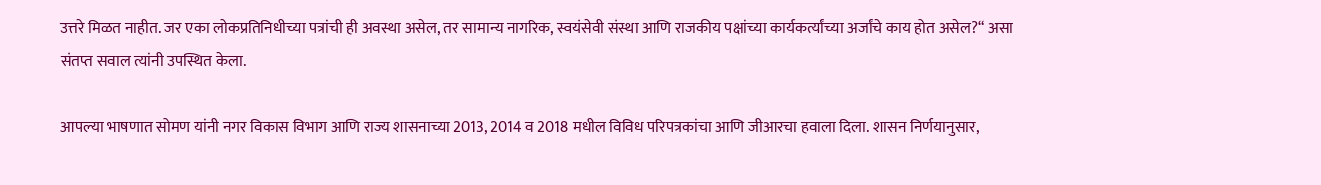उत्तरे मिळत नाहीत. जर एका लोकप्रतिनिधीच्या पत्रांची ही अवस्था असेल, तर सामान्य नागरिक, स्वयंसेवी संस्था आणि राजकीय पक्षांच्या कार्यकर्त्यांच्या अर्जांचे काय होत असेल?“ असा संतप्त सवाल त्यांनी उपस्थित केला.

आपल्या भाषणात सोमण यांनी नगर विकास विभाग आणि राज्य शासनाच्या 2013, 2014 व 2018 मधील विविध परिपत्रकांचा आणि जीआरचा हवाला दिला. शासन निर्णयानुसार,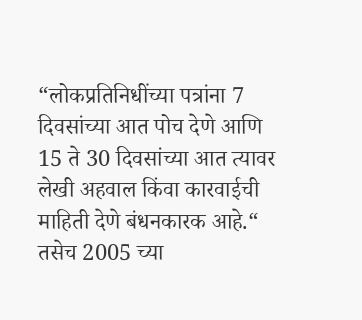“लोकप्रतिनिधींच्या पत्रांना 7 दिवसांच्या आत पोच देणे आणि 15 ते 30 दिवसांच्या आत त्यावर लेखी अहवाल किंवा कारवाईची माहिती देणे बंधनकारक आहे.“ तसेच 2005 च्या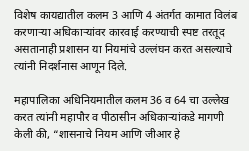विशेष कायद्यातील कलम 3 आणि 4 अंतर्गत कामात विलंब करणाऱ्या अधिकाऱ्यांवर कारवाई करण्याची स्पष्ट तरतूद असतानाही प्रशासन या नियमांचे उल्लंघन करत असल्याचे त्यांनी निदर्शनास आणून दिले.

महापालिका अधिनियमातील कलम 36 व 64 चा उल्लेख करत त्यांनी महापौर व पीठासीन अधिकाऱ्यांकडे मागणी केली की, “शासनाचे नियम आणि जीआर हे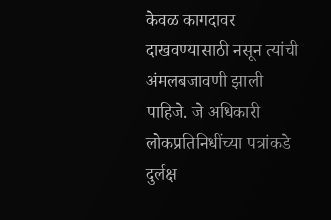केवळ कागदावर दाखवण्यासाठी नसून त्यांची अंमलबजावणी झाली पाहिजे. जे अधिकारी लोकप्रतिनिधींच्या पत्रांकडे दुर्लक्ष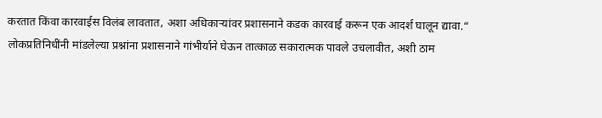करतात किंवा कारवाईस विलंब लावतात, अशा अधिकाऱ्यांवर प्रशासनाने कडक कारवाई करून एक आदर्श घालून द्यावा.“
लोकप्रतिनिधींनी मांडलेल्या प्रश्नांना प्रशासनाने गांभीर्याने घेऊन तात्काळ सकारात्मक पावले उचलावीत, अशी ठाम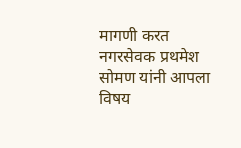मागणी करत नगरसेवक प्रथमेश सोमण यांनी आपला विषय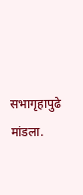सभागृहापुढे मांडला.